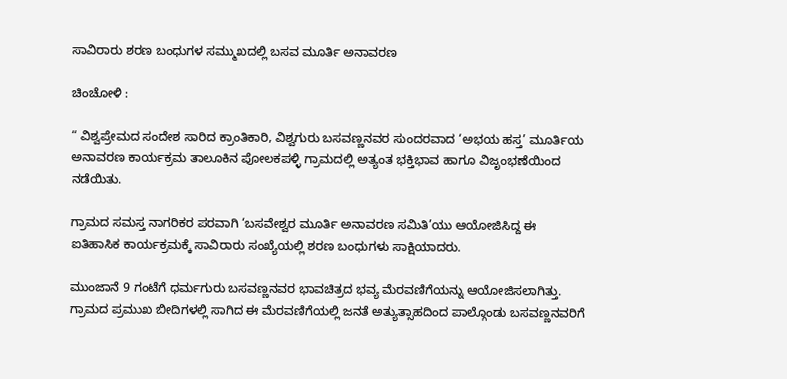ಸಾವಿರಾರು ಶರಣ ಬಂಧುಗಳ ಸಮ್ಮುಖದಲ್ಲಿ ಬಸವ ಮೂರ್ತಿ ಅನಾವರಣ

ಚಿಂಚೋಳಿ :

“ ವಿಶ್ವಪ್ರೇಮದ ಸಂದೇಶ ಸಾರಿದ ಕ್ರಾಂತಿಕಾರಿ, ವಿಶ್ವಗುರು ಬಸವಣ್ಣನವರ ಸುಂದರವಾದ ‘ಅಭಯ ಹಸ್ತ’ ಮೂರ್ತಿಯ ಅನಾವರಣ ಕಾರ್ಯಕ್ರಮ ತಾಲೂಕಿನ ಪೋಲಕಪಳ್ಳಿ ಗ್ರಾಮದಲ್ಲಿ ಅತ್ಯಂತ ಭಕ್ತಿಭಾವ ಹಾಗೂ ವಿಜೃಂಭಣೆಯಿಂದ ನಡೆಯಿತು.

ಗ್ರಾಮದ ಸಮಸ್ತ ನಾಗರಿಕರ ಪರವಾಗಿ ‘ಬಸವೇಶ್ವರ ಮೂರ್ತಿ ಅನಾವರಣ ಸಮಿತಿ’ಯು ಆಯೋಜಿಸಿದ್ದ ಈ ಐತಿಹಾಸಿಕ ಕಾರ್ಯಕ್ರಮಕ್ಕೆ ಸಾವಿರಾರು ಸಂಖ್ಯೆಯಲ್ಲಿ ಶರಣ ಬಂಧುಗಳು ಸಾಕ್ಷಿಯಾದರು.

ಮುಂಜಾನೆ 9 ಗಂಟೆಗೆ ಧರ್ಮಗುರು ಬಸವಣ್ಣನವರ ಭಾವಚಿತ್ರದ ಭವ್ಯ ಮೆರವಣಿಗೆಯನ್ನು ಆಯೋಜಿಸಲಾಗಿತ್ತು. ಗ್ರಾಮದ ಪ್ರಮುಖ ಬೀದಿಗಳಲ್ಲಿ ಸಾಗಿದ ಈ ಮೆರವಣಿಗೆಯಲ್ಲಿ ಜನತೆ ಅತ್ಯುತ್ಸಾಹದಿಂದ ಪಾಲ್ಗೊಂಡು ಬಸವಣ್ಣನವರಿಗೆ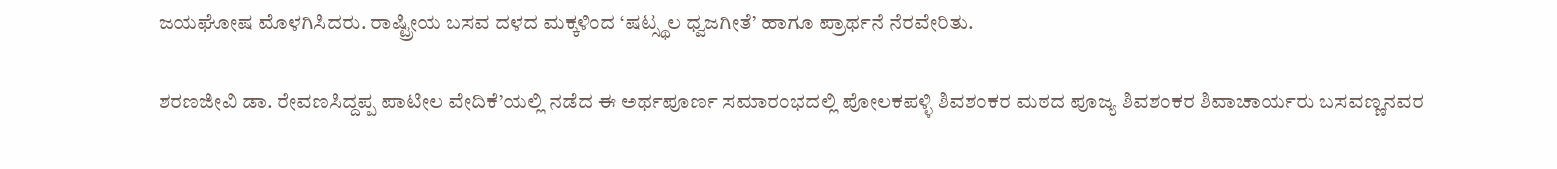ಜಯಘೋಷ ಮೊಳಗಿಸಿದರು. ರಾಷ್ಟ್ರೀಯ ಬಸವ ದಳದ ಮಕ್ಕಳಿಂದ ‘ಷಟ್ಸ್ಥಲ ಧ್ವಜಗೀತೆ’ ಹಾಗೂ ಪ್ರಾರ್ಥನೆ ನೆರವೇರಿತು.

ಶರಣಜೀವಿ ಡಾ. ರೇವಣಸಿದ್ದಪ್ಪ ಪಾಟೀಲ ವೇದಿಕೆ’ಯಲ್ಲಿ ನಡೆದ ಈ ಅರ್ಥಪೂರ್ಣ ಸಮಾರಂಭದಲ್ಲಿ ಪೋಲಕಪಳ್ಳಿ ಶಿವಶಂಕರ ಮಠದ ಪೂಜ್ಯ ಶಿವಶಂಕರ ಶಿವಾಚಾರ್ಯರು ಬಸವಣ್ಣನವರ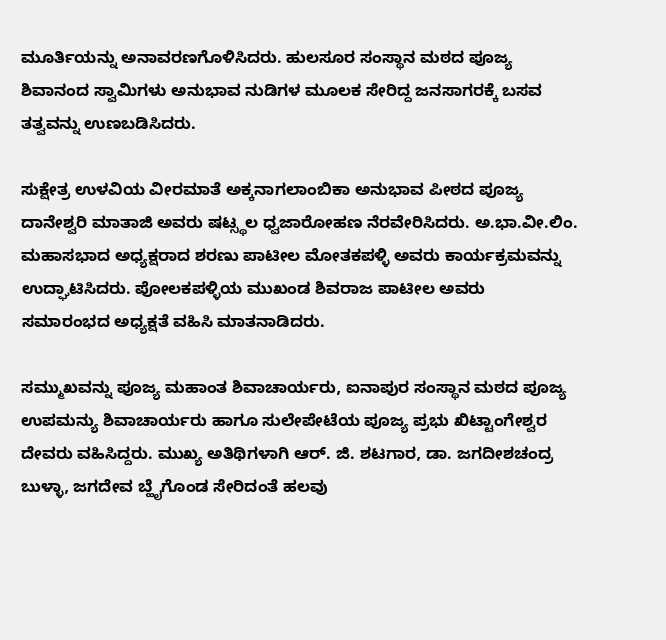ಮೂರ್ತಿಯನ್ನು ಅನಾವರಣಗೊಳಿಸಿದರು. ಹುಲಸೂರ ಸಂಸ್ಥಾನ ಮಠದ ಪೂಜ್ಯ ಶಿವಾನಂದ ಸ್ವಾಮಿಗಳು ಅನುಭಾವ ನುಡಿಗಳ ಮೂಲಕ ಸೇರಿದ್ದ ಜನಸಾಗರಕ್ಕೆ ಬಸವ ತತ್ವವನ್ನು ಉಣಬಡಿಸಿದರು.

ಸುಕ್ಷೇತ್ರ ಉಳವಿಯ ವೀರಮಾತೆ ಅಕ್ಕನಾಗಲಾಂಬಿಕಾ ಅನುಭಾವ ಪೀಠದ ಪೂಜ್ಯ ದಾನೇಶ್ವರಿ ಮಾತಾಜಿ ಅವರು ಷಟ್ಸ್ಥಲ ಧ್ವಜಾರೋಹಣ ನೆರವೇರಿಸಿದರು. ಅ.ಭಾ.ವೀ.ಲಿಂ. ಮಹಾಸಭಾದ ಅಧ್ಯಕ್ಷರಾದ ಶರಣು ಪಾಟೀಲ ಮೋತಕಪಳ್ಳಿ ಅವರು ಕಾರ್ಯಕ್ರಮವನ್ನು ಉದ್ಘಾಟಿಸಿದರು. ಪೋಲಕಪಳ್ಳಿಯ ಮುಖಂಡ ಶಿವರಾಜ ಪಾಟೀಲ ಅವರು ಸಮಾರಂಭದ ಅಧ್ಯಕ್ಷತೆ ವಹಿಸಿ ಮಾತನಾಡಿದರು.

ಸಮ್ಮುಖವನ್ನು ಪೂಜ್ಯ ಮಹಾಂತ ಶಿವಾಚಾರ್ಯರು, ಐನಾಪುರ ಸಂಸ್ಥಾನ ಮಠದ ಪೂಜ್ಯ ಉಪಮನ್ಯು ಶಿವಾಚಾರ್ಯರು ಹಾಗೂ ಸುಲೇಪೇಟೆಯ ಪೂಜ್ಯ ಪ್ರಭು ಖಿಟ್ಟಾಂಗೇಶ್ವರ ದೇವರು ವಹಿಸಿದ್ದರು. ಮುಖ್ಯ ಅತಿಥಿಗಳಾಗಿ ಆರ್. ಜಿ. ಶಟಗಾರ, ಡಾ. ಜಗದೀಶಚಂದ್ರ ಬುಳ್ಳಾ, ಜಗದೇವ ಬ್ಹೈಗೊಂಡ ಸೇರಿದಂತೆ ಹಲವು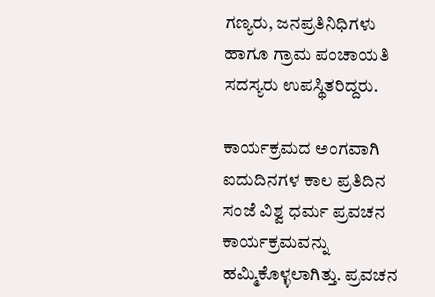ಗಣ್ಯರು, ಜನಪ್ರತಿನಿಧಿಗಳು ಹಾಗೂ ಗ್ರಾಮ ಪಂಚಾಯತಿ ಸದಸ್ಯರು ಉಪಸ್ಥಿತರಿದ್ದರು.

ಕಾರ್ಯಕ್ರಮದ ಅಂಗವಾಗಿ ಐದುದಿನಗಳ ಕಾಲ ಪ್ರತಿದಿನ ಸಂಜೆ ವಿಶ್ವ ಧರ್ಮ ಪ್ರವಚನ ಕಾರ್ಯಕ್ರಮವನ್ನು ಹಮ್ಮಿಕೊಳ್ಳಲಾಗಿತ್ತು. ಪ್ರವಚನ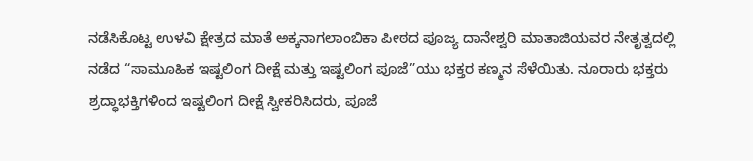ನಡೆಸಿಕೊಟ್ಟ ಉಳವಿ ಕ್ಷೇತ್ರದ ಮಾತೆ ಅಕ್ಕನಾಗಲಾಂಬಿಕಾ ಪೀಠದ ಪೂಜ್ಯ ದಾನೇಶ್ವರಿ ಮಾತಾಜಿಯವರ ನೇತೃತ್ವದಲ್ಲಿ ನಡೆದ “ಸಾಮೂಹಿಕ ಇಷ್ಟಲಿಂಗ ದೀಕ್ಷೆ ಮತ್ತು ಇಷ್ಟಲಿಂಗ ಪೂಜೆ”ಯು ಭಕ್ತರ ಕಣ್ಮನ ಸೆಳೆಯಿತು. ನೂರಾರು ಭಕ್ತರು ಶ್ರದ್ಧಾಭಕ್ತಿಗಳಿಂದ ಇಷ್ಟಲಿಂಗ ದೀಕ್ಷೆ ಸ್ವೀಕರಿಸಿದರು, ಪೂಜೆ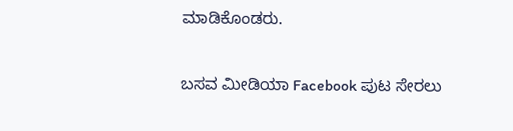ಮಾಡಿಕೊಂಡರು.

ಬಸವ ಮೀಡಿಯಾ Facebook ಪುಟ ಸೇರಲು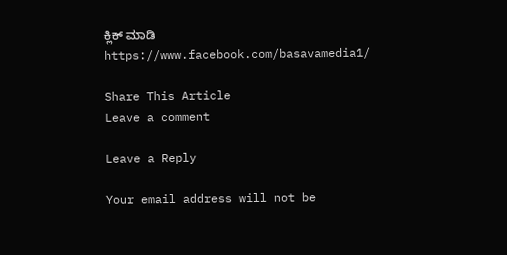ಕ್ಲಿಕ್ ಮಾಡಿ
https://www.facebook.com/basavamedia1/

Share This Article
Leave a comment

Leave a Reply

Your email address will not be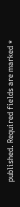published. Required fields are marked *